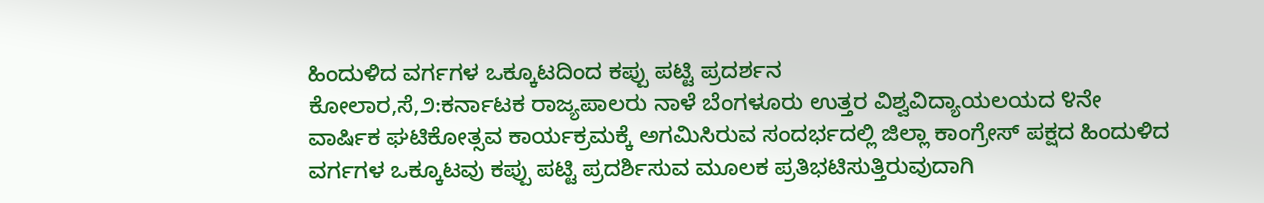ಹಿಂದುಳಿದ ವರ್ಗಗಳ ಒಕ್ಕೂಟದಿಂದ ಕಪ್ಪು ಪಟ್ಟಿ ಪ್ರದರ್ಶನ
ಕೋಲಾರ,ಸೆ,೨:ಕರ್ನಾಟಕ ರಾಜ್ಯಪಾಲರು ನಾಳೆ ಬೆಂಗಳೂರು ಉತ್ತರ ವಿಶ್ವವಿದ್ಯಾಯಲಯದ ೪ನೇ ವಾರ್ಷಿಕ ಘಟಿಕೋತ್ಸವ ಕಾರ್ಯಕ್ರಮಕ್ಕೆ ಅಗಮಿಸಿರುವ ಸಂದರ್ಭದಲ್ಲಿ ಜಿಲ್ಲಾ ಕಾಂಗ್ರೇಸ್ ಪಕ್ಷದ ಹಿಂದುಳಿದ ವರ್ಗಗಳ ಒಕ್ಕೂಟವು ಕಪ್ಪು ಪಟ್ಟಿ ಪ್ರದರ್ಶಿಸುವ ಮೂಲಕ ಪ್ರತಿಭಟಿಸುತ್ತಿರುವುದಾಗಿ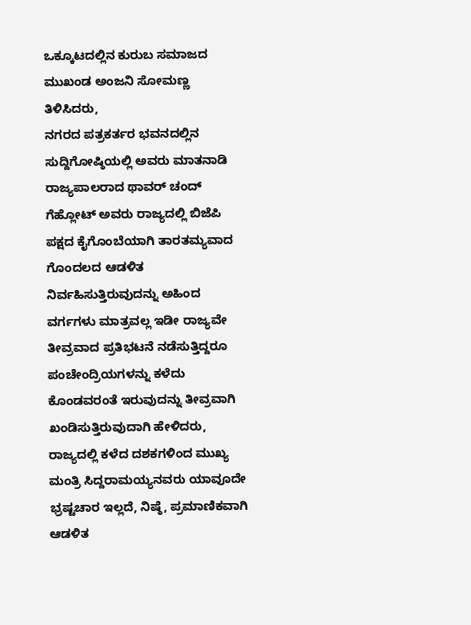ಒಕ್ಕೂಟದಲ್ಲಿನ ಕುರುಬ ಸಮಾಜದ ಮುಖಂಡ ಅಂಜನಿ ಸೋಮಣ್ಣ ತಿಳಿಸಿದರು,
ನಗರದ ಪತ್ರಕರ್ತರ ಭವನದಲ್ಲಿನ ಸುದ್ದಿಗೋಷ್ಠಿಯಲ್ಲಿ ಅವರು ಮಾತನಾಡಿ ರಾಜ್ಯಪಾಲರಾದ ಥಾವರ್ ಚಂದ್ ಗೆಹ್ಲೋಟ್ ಅವರು ರಾಜ್ಯದಲ್ಲಿ ಬಿಜೆಪಿ ಪಕ್ಷದ ಕೈಗೊಂಬೆಯಾಗಿ ತಾರತಮ್ಯವಾದ ಗೊಂದಲದ ಆಡಳಿತ ನಿರ್ವಹಿಸುತ್ತಿರುವುದನ್ನು ಅಹಿಂದ ವರ್ಗಗಳು ಮಾತ್ರವಲ್ಲ ಇಡೀ ರಾಜ್ಯವೇ ತೀವ್ರವಾದ ಪ್ರತಿಭಟನೆ ನಡೆಸುತ್ತಿದ್ದರೂ ಪಂಚೇಂದ್ರಿಯಗಳನ್ನು ಕಳೆದು ಕೊಂಡವರಂತೆ ಇರುವುದನ್ನು ತೀವ್ರವಾಗಿ ಖಂಡಿಸುತ್ತಿರುವುದಾಗಿ ಹೇಳಿದರು,
ರಾಜ್ಯದಲ್ಲಿ ಕಳೆದ ದಶಕಗಳಿಂದ ಮುಖ್ಯ ಮಂತ್ರಿ ಸಿದ್ದರಾಮಯ್ಯನವರು ಯಾವೂದೇ ಭ್ರಷ್ಟಚಾರ ಇಲ್ಲದೆ, ನಿಷ್ಠೆ, ಪ್ರಮಾಣಿಕವಾಗಿ ಆಡಳಿತ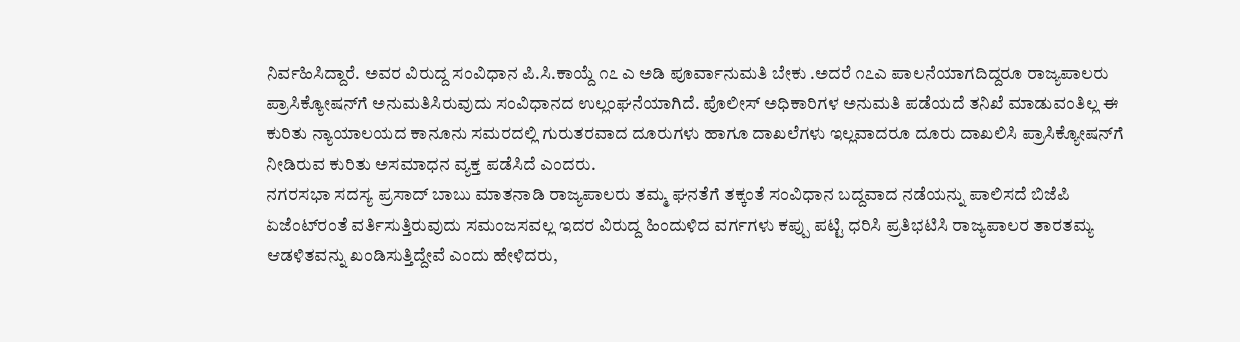ನಿರ್ವಹಿಸಿದ್ದಾರೆ. ಅವರ ವಿರುದ್ದ ಸಂವಿಧಾನ ಪಿ.ಸಿ.ಕಾಯ್ದೆ ೧೭ ಎ ಅಡಿ ಪೂರ್ವಾನುಮತಿ ಬೇಕು .ಅದರೆ ೧೭ಎ ಪಾಲನೆಯಾಗದಿದ್ದರೂ ರಾಜ್ಯಪಾಲರು ಪ್ರಾಸಿಕ್ಯೋಷನ್‌ಗೆ ಅನುಮತಿಸಿರುವುದು ಸಂವಿಧಾನದ ಉಲ್ಲಂಘನೆಯಾಗಿದೆ. ಪೊಲೀಸ್ ಅಧಿಕಾರಿಗಳ ಅನುಮತಿ ಪಡೆಯದೆ ತನಿಖೆ ಮಾಡುವಂತಿಲ್ಲ ಈ ಕುರಿತು ನ್ಯಾಯಾಲಯದ ಕಾನೂನು ಸಮರದಲ್ಲಿ ಗುರುತರವಾದ ದೂರುಗಳು ಹಾಗೂ ದಾಖಲೆಗಳು ಇಲ್ಲವಾದರೂ ದೂರು ದಾಖಲಿಸಿ ಪ್ರಾಸಿಕ್ಯೋಷನ್‌ಗೆ ನೀಡಿರುವ ಕುರಿತು ಅಸಮಾಧನ ವ್ಯಕ್ತ ಪಡೆಸಿದೆ ಎಂದರು.
ನಗರಸಭಾ ಸದಸ್ಯ ಪ್ರಸಾದ್ ಬಾಬು ಮಾತನಾಡಿ ರಾಜ್ಯಪಾಲರು ತಮ್ಮ ಘನತೆಗೆ ತಕ್ಕಂತೆ ಸಂವಿಧಾನ ಬದ್ದವಾದ ನಡೆಯನ್ನು ಪಾಲಿಸದೆ ಬಿಜೆಪಿ ಏಜೆಂಟ್‌ರಂತೆ ವರ್ತಿಸುತ್ತಿರುವುದು ಸಮಂಜಸವಲ್ಲ ಇದರ ವಿರುದ್ದ ಹಿಂದುಳಿದ ವರ್ಗಗಳು ಕಪ್ಪು ಪಟ್ಟಿ ಧರಿಸಿ ಪ್ರತಿಭಟಿಸಿ ರಾಜ್ಯಪಾಲರ ತಾರತಮ್ಯ ಆಡಳಿತವನ್ನು ಖಂಡಿಸುತ್ತಿದ್ದೇವೆ ಎಂದು ಹೇಳಿದರು,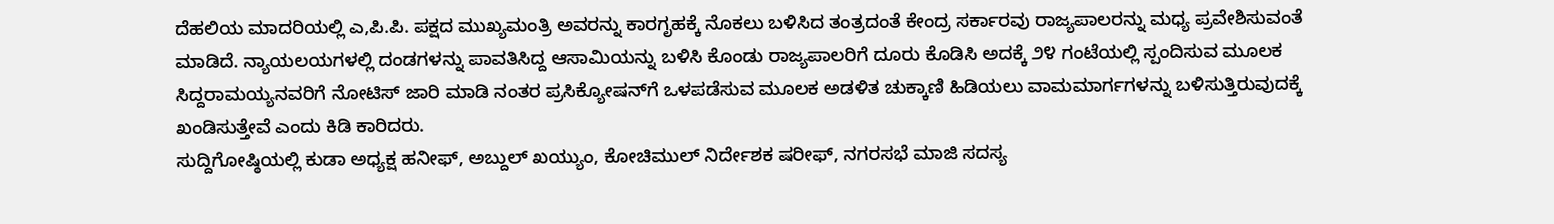ದೆಹಲಿಯ ಮಾದರಿಯಲ್ಲಿ ಎ,ಪಿ.ಪಿ. ಪಕ್ಷದ ಮುಖ್ಯಮಂತ್ರಿ ಅವರನ್ನು ಕಾರಗೃಹಕ್ಕೆ ನೊಕಲು ಬಳಿಸಿದ ತಂತ್ರದಂತೆ ಕೇಂದ್ರ ಸರ್ಕಾರವು ರಾಜ್ಯಪಾಲರನ್ನು ಮಧ್ಯ ಪ್ರವೇಶಿಸುವಂತೆ ಮಾಡಿದೆ. ನ್ಯಾಯಲಯಗಳಲ್ಲಿ ದಂಡಗಳನ್ನು ಪಾವತಿಸಿದ್ದ ಆಸಾಮಿಯನ್ನು ಬಳಿಸಿ ಕೊಂಡು ರಾಜ್ಯಪಾಲರಿಗೆ ದೂರು ಕೊಡಿಸಿ ಅದಕ್ಕೆ ೨೪ ಗಂಟೆಯಲ್ಲಿ ಸ್ಪಂದಿಸುವ ಮೂಲಕ ಸಿದ್ದರಾಮಯ್ಯನವರಿಗೆ ನೋಟಿಸ್ ಜಾರಿ ಮಾಡಿ ನಂತರ ಪ್ರಸಿಕ್ಯೋಷನ್‌ಗೆ ಒಳಪಡೆಸುವ ಮೂಲಕ ಅಡಳಿತ ಚುಕ್ಕಾಣಿ ಹಿಡಿಯಲು ವಾಮಮಾರ್ಗಗಳನ್ನು ಬಳಿಸುತ್ತಿರುವುದಕ್ಕೆ ಖಂಡಿಸುತ್ತೇವೆ ಎಂದು ಕಿಡಿ ಕಾರಿದರು.
ಸುದ್ದಿಗೋಷ್ಠಿಯಲ್ಲಿ ಕುಡಾ ಅಧ್ಯಕ್ಷ ಹನೀಫ್, ಅಬ್ದುಲ್ ಖಯ್ಯುಂ, ಕೋಚಿಮುಲ್ ನಿರ್ದೇಶಕ ಷರೀಫ್, ನಗರಸಭೆ ಮಾಜಿ ಸದಸ್ಯ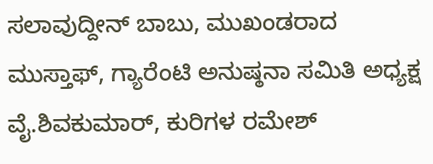ಸಲಾವುದ್ದೀನ್ ಬಾಬು, ಮುಖಂಡರಾದ ಮುಸ್ತಾಫ್, ಗ್ಯಾರೆಂಟಿ ಅನುಷ್ಠನಾ ಸಮಿತಿ ಅಧ್ಯಕ್ಷ ವೈ.ಶಿವಕುಮಾರ್, ಕುರಿಗಳ ರಮೇಶ್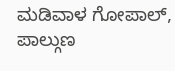ಮಡಿವಾಳ ಗೋಪಾಲ್, ಪಾಲ್ಗುಣ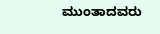ಮುಂತಾದವರು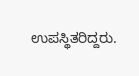ಉಪಸ್ಥಿತರಿದ್ದರು.